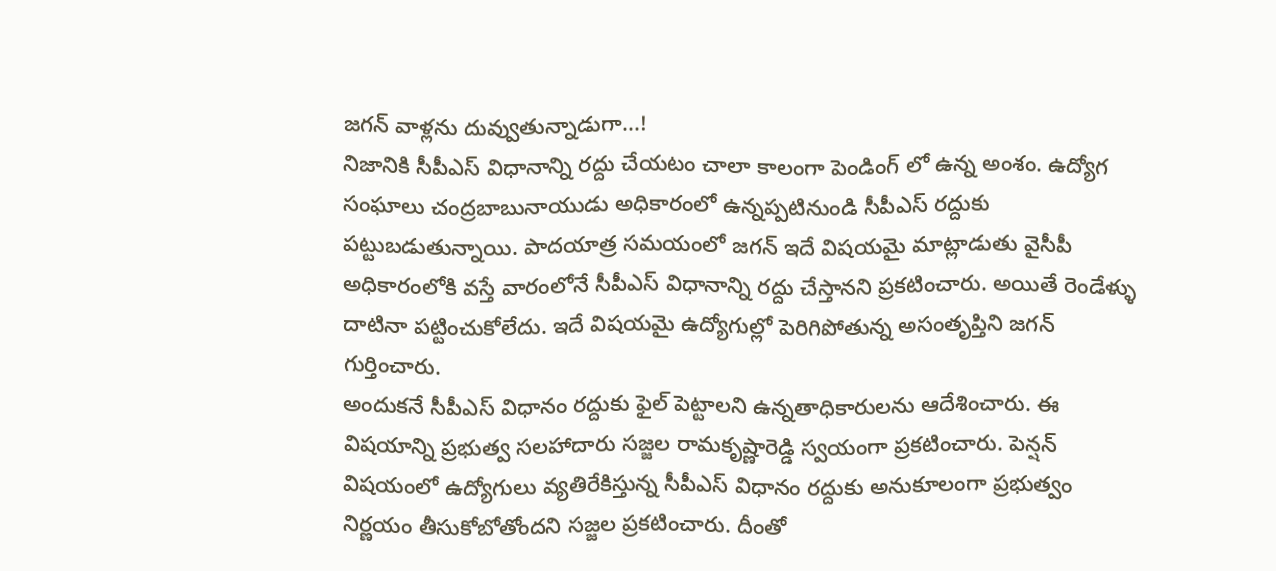జగన్ వాళ్లను దువ్వుతున్నాడుగా...!
నిజానికి సీపీఎస్ విధానాన్ని రద్దు చేయటం చాలా కాలంగా పెండింగ్ లో ఉన్న అంశం. ఉద్యోగ సంఘాలు చంద్రబాబునాయుడు అధికారంలో ఉన్నప్పటినుండి సీపీఎస్ రద్దుకు పట్టుబడుతున్నాయి. పాదయాత్ర సమయంలో జగన్ ఇదే విషయమై మాట్లాడుతు వైసీపీ అధికారంలోకి వస్తే వారంలోనే సీపీఎస్ విధానాన్ని రద్దు చేస్తానని ప్రకటించారు. అయితే రెండేళ్ళు దాటినా పట్టించుకోలేదు. ఇదే విషయమై ఉద్యోగుల్లో పెరిగిపోతున్న అసంతృప్తిని జగన్ గుర్తించారు.
అందుకనే సీపీఎస్ విధానం రద్దుకు ఫైల్ పెట్టాలని ఉన్నతాధికారులను ఆదేశించారు. ఈ విషయాన్ని ప్రభుత్వ సలహాదారు సజ్జల రామకృష్ణారెడ్డి స్వయంగా ప్రకటించారు. పెన్షన్ విషయంలో ఉద్యోగులు వ్యతిరేకిస్తున్న సీపీఎస్ విధానం రద్దుకు అనుకూలంగా ప్రభుత్వం నిర్ణయం తీసుకోబోతోందని సజ్జల ప్రకటించారు. దీంతో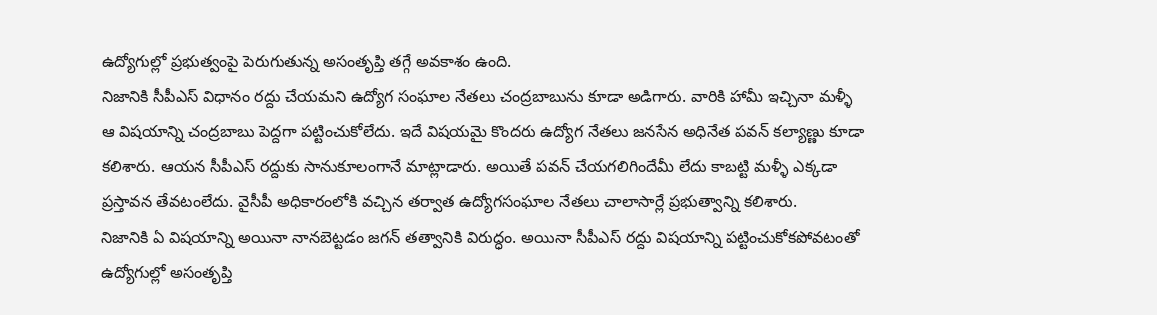ఉద్యోగుల్లో ప్రభుత్వంపై పెరుగుతున్న అసంతృప్తి తగ్గే అవకాశం ఉంది.
నిజానికి సీపీఎస్ విధానం రద్దు చేయమని ఉద్యోగ సంఘాల నేతలు చంద్రబాబును కూడా అడిగారు. వారికి హామీ ఇచ్చినా మళ్ళీ ఆ విషయాన్ని చంద్రబాబు పెద్దగా పట్టించుకోలేదు. ఇదే విషయమై కొందరు ఉద్యోగ నేతలు జనసేన అధినేత పవన్ కల్యాణ్ణు కూడా కలిశారు. ఆయన సీపీఎస్ రద్దుకు సానుకూలంగానే మాట్లాడారు. అయితే పవన్ చేయగలిగిందేమీ లేదు కాబట్టి మళ్ళీ ఎక్కడా ప్రస్తావన తేవటంలేదు. వైసీపీ అధికారంలోకి వచ్చిన తర్వాత ఉద్యోగసంఘాల నేతలు చాలాసార్లే ప్రభుత్వాన్ని కలిశారు.
నిజానికి ఏ విషయాన్ని అయినా నానబెట్టడం జగన్ తత్వానికి విరుద్ధం. అయినా సీపీఎస్ రద్దు విషయాన్ని పట్టించుకోకపోవటంతో ఉద్యోగుల్లో అసంతృప్తి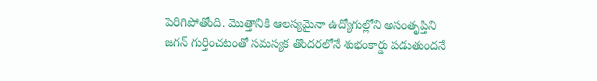పెరిగిపోతోంది. మొత్తానికి ఆలస్యమైనా ఉద్యోగుల్లోని అసంతృప్తిని జగన్ గుర్తించటంతో సమస్యక తొందరలోనే శుభంకార్డు పడుతుందనే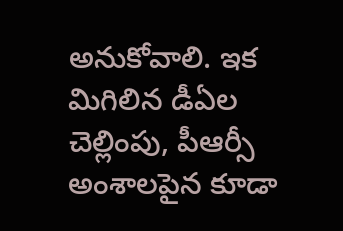అనుకోవాలి. ఇక మిగిలిన డీఏల చెల్లింపు, పీఆర్సీ అంశాలపైన కూడా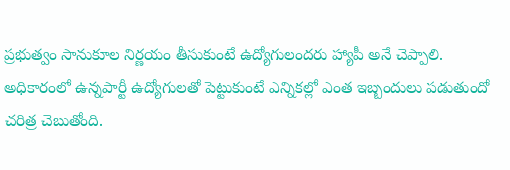ప్రభుత్వం సానుకూల నిర్ణయం తీసుకుంటే ఉద్యోగులందరు హ్యాపీ అనే చెప్పాలి.
అధికారంలో ఉన్నపార్టీ ఉద్యోగులతో పెట్టుకుంటే ఎన్నికల్లో ఎంత ఇబ్బందులు పడుతుందో చరిత్ర చెబుతోంది.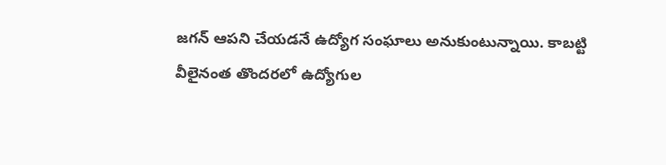జగన్ ఆపని చేయడనే ఉద్యోగ సంఘాలు అనుకుంటున్నాయి. కాబట్టి వీలైనంత తొందరలో ఉద్యోగుల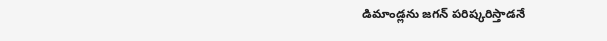డిమాండ్లను జగన్ పరిష్కరిస్తాడనే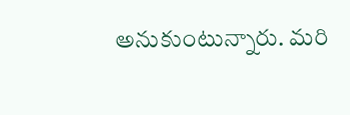అనుకుంటున్నారు. మరి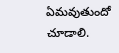ఏమవుతుందో చూడాలి.